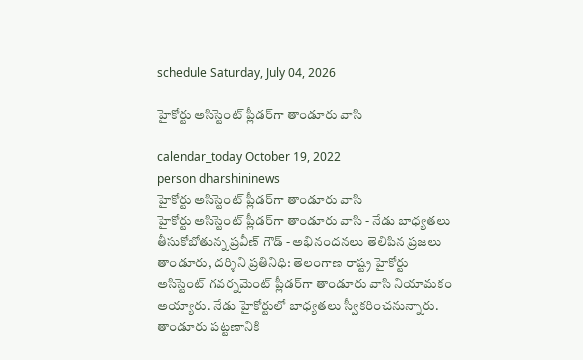schedule Saturday, July 04, 2026

హైకోర్టు అసిస్టెంట్ ప్లీడర్‌గా తాండూరు వాసి

calendar_today October 19, 2022
person dharshininews
హైకోర్టు అసిస్టెంట్ ప్లీడర్‌గా తాండూరు వాసి
హైకోర్టు అసిస్టెంట్ ప్లీడర్‌గా తాండూరు వాసి - నేడు బాధ్యతలు తీసుకోబోతున్న ప్రవీణ్‌ గౌడ్ - అభినందనలు తెలిపిన ప్రజలు తాండూరు, దర్శిని ప్రతినిధి: తెలంగాణ రాష్ట్ర హైకోర్టు అసిస్టెంట్ గవర్నమెంట్ ప్లీడర్‌గా తాండూరు వాసి నియామకం అయ్యారు. నేడు హైకోర్టులో బాధ్యతలు స్వీకరించనున్నారు. తాండూరు పట్టణానికి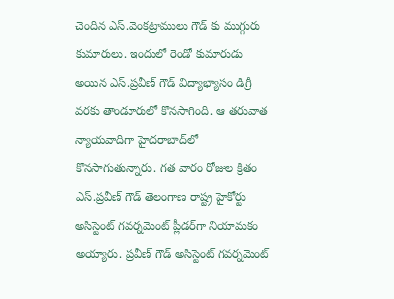చెందిన ఎస్.వెంకట్రాములు గౌడ్‌ కు ముగ్గురు కుమారులు. ఇందులో రెండో కుమారుడు అయిన ఎస్.ప్రవీణ్ గౌడ్ విద్యాభ్యాసం డిగ్రీ వరకు తాండూరులో కొనసాగింది. ఆ తరువాత న్యాయవాదిగా హైదరాబాద్‌లో కొనసాగుతున్నారు. గత వారం రోజుల క్రితం ఎస్.ప్రవీణ్ గౌడ్ తెలంగాణ రాష్ట్ర హైకోర్టు అసిస్టెంట్‌ గవర్నమెంట్‌ ప్లీడర్‌గా నియామకం అయ్యారు. ప్రవీణ్ గౌడ్ అసిస్టెంట్ గవర్నమెంట్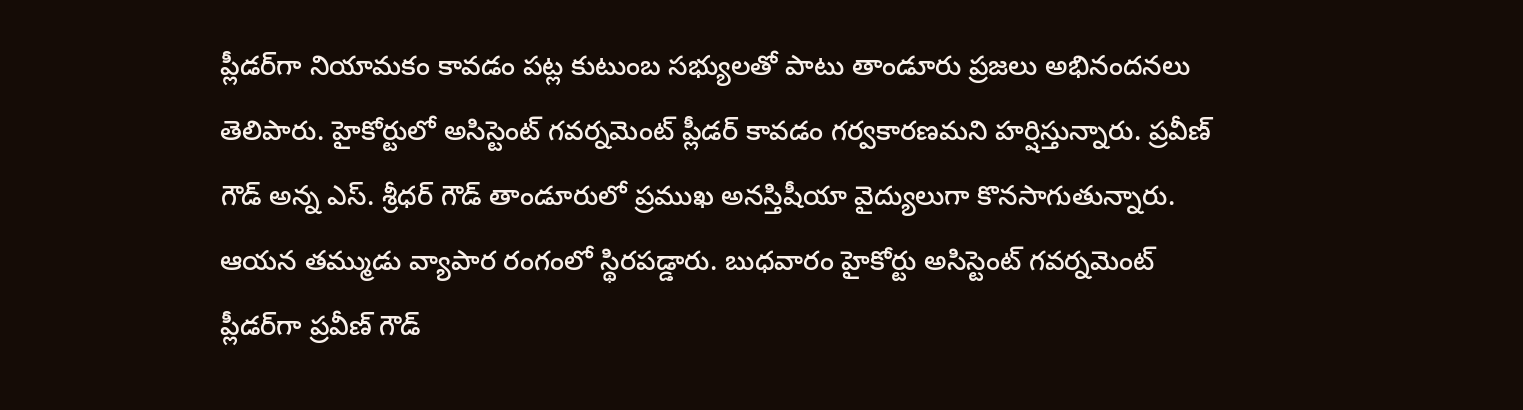ప్లీడర్‌గా నియామకం కావడం పట్ల కుటుంబ సభ్యులతో పాటు తాండూరు ప్రజలు అభినందనలు తెలిపారు. హైకోర్టులో అసిస్టెంట్ గవర్నమెంట్ ప్లీడర్‌ కావడం గర్వకారణమని హర్షిస్తున్నారు. ప్రవీణ్ గౌడ్ అన్న ఎస్. శ్రీధర్‌ గౌడ్ తాండూరులో ప్రముఖ అనస్తిషీయా వైద్యులుగా కొనసాగుతున్నారు. ఆయన తమ్ముడు వ్యాపార రంగంలో స్థిరపడ్డారు. బుధవారం హైకోర్టు అసిస్టెంట్ గవర్నమెంట్ ప్లీడర్‌గా ప్రవీణ్ గౌడ్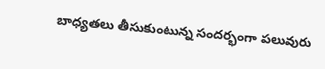బాధ్యతలు తీసుకుంటున్న సందర్భంగా పలువురు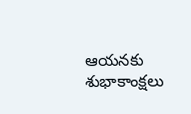ఆయనకు శుభాకాంక్షలు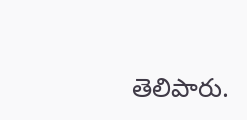తెలిపారు.